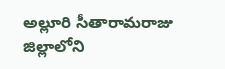అల్లూరి సీతారామరాజు జిల్లాలోని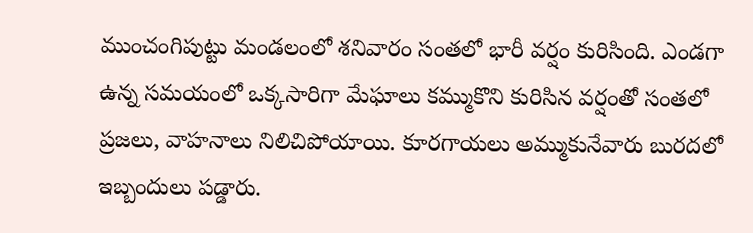ముంచంగిపుట్టు మండలంలో శనివారం సంతలో భారీ వర్షం కురిసింది. ఎండగా ఉన్న సమయంలో ఒక్కసారిగా మేఘాలు కమ్ముకొని కురిసిన వర్షంతో సంతలో ప్రజలు, వాహనాలు నిలిచిపోయాయి. కూరగాయలు అమ్ముకునేవారు బురదలో ఇబ్బందులు పడ్డారు.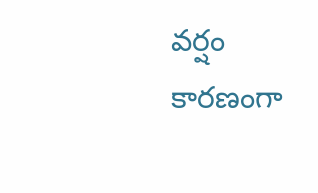వర్షం కారణంగా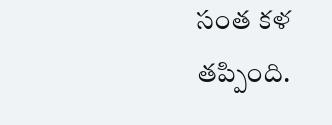సంత కళ తప్పింది.